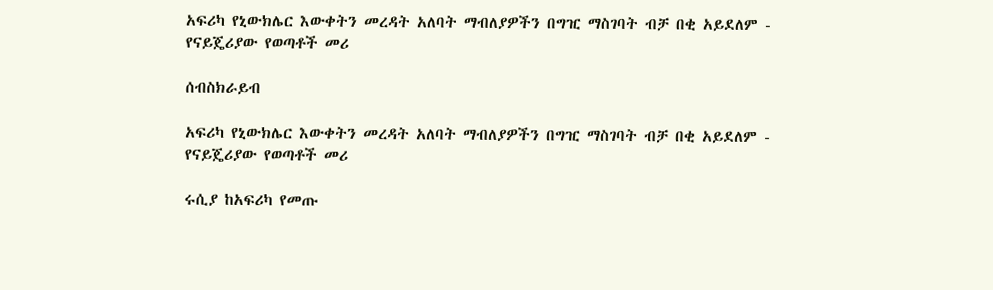አፍሪካ የኒውክሌር እውቀትን መረዳት አለባት ማብለያዎችን በግዢ ማስገባት ብቻ በቂ አይደለም - የናይጄሪያው የወጣቶች መሪ

ሰብስክራይብ

አፍሪካ የኒውክሌር እውቀትን መረዳት አለባት ማብለያዎችን በግዢ ማስገባት ብቻ በቂ አይደለም - የናይጄሪያው የወጣቶች መሪ

ሩሲያ ከአፍሪካ የመጡ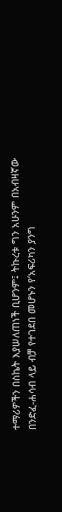ተማሪዎችን በስኬት እያሠለጠነች ቢሆንም፤ ትኩረቱ ግን አሁንም በአብዛኛው በንድፈ-ሐሳብ ላይ ብቻ የተገደበ መሆኑን የ‘አፍሪካን ያንግ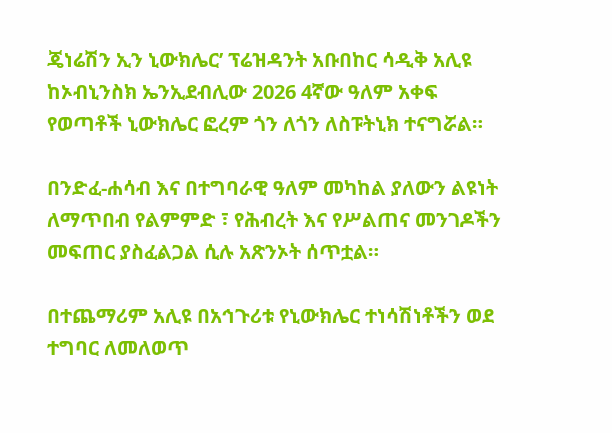ጄነሬሽን ኢን ኒውክሌር’ ፕሬዝዳንት አቡበከር ሳዲቅ አሊዩ ከኦብኒንስክ ኤንኢደብሊው 2026 4ኛው ዓለም አቀፍ የወጣቶች ኒውክሌር ፎረም ጎን ለጎን ለስፑትኒክ ተናግሯል።

በንድፈ-ሐሳብ እና በተግባራዊ ዓለም መካከል ያለውን ልዩነት ለማጥበብ የልምምድ ፣ የሕብረት እና የሥልጠና መንገዶችን መፍጠር ያስፈልጋል ሲሉ አጽንኦት ሰጥቷል።

በተጨማሪም አሊዩ በአኅጉሪቱ የኒውክሌር ተነሳሽነቶችን ወደ ተግባር ለመለወጥ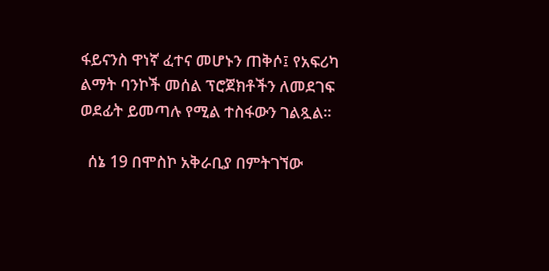ፋይናንስ ዋነኛ ፈተና መሆኑን ጠቅሶ፤ የአፍሪካ ልማት ባንኮች መሰል ፕሮጀክቶችን ለመደገፍ ወደፊት ይመጣሉ የሚል ተስፋውን ገልጿል።

  ሰኔ 19 በሞስኮ አቅራቢያ በምትገኘው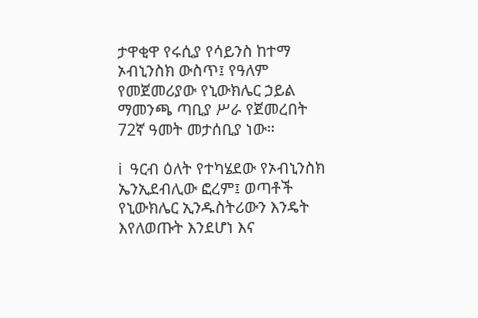ታዋቂዋ የሩሲያ የሳይንስ ከተማ ኦብኒንስክ ውስጥ፤ የዓለም የመጀመሪያው የኒውክሌር ኃይል ማመንጫ ጣቢያ ሥራ የጀመረበት 72ኛ ዓመት መታሰቢያ ነው።

ℹ  ዓርብ ዕለት የተካሄደው የኦብኒንስክ ኤንኢደብሊው ፎረም፤ ወጣቶች የኒውክሌር ኢንዱስትሪውን እንዴት እየለወጡት እንደሆነ እና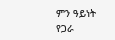ምን ዓይነት የጋራ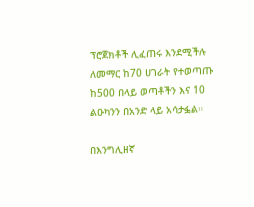ፕሮጀክቶች ሊፈጠሩ እንደሚችሉ ለመማር ከ70 ሀገራት የተወጣጡ ከ500 በላይ ወጣቶችን እና 10 ልዑካንን በአንድ ላይ አሳታፏል።

በእንግሊዘኛ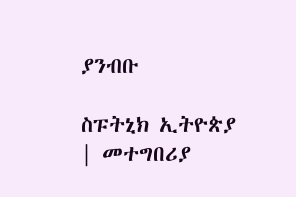ያንብቡ

ስፑትኒክ ኢትዮጵያ | መተግበሪያ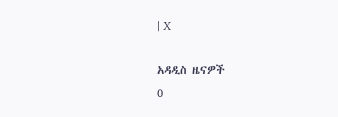| X

አዳዲስ ዜናዎች
0